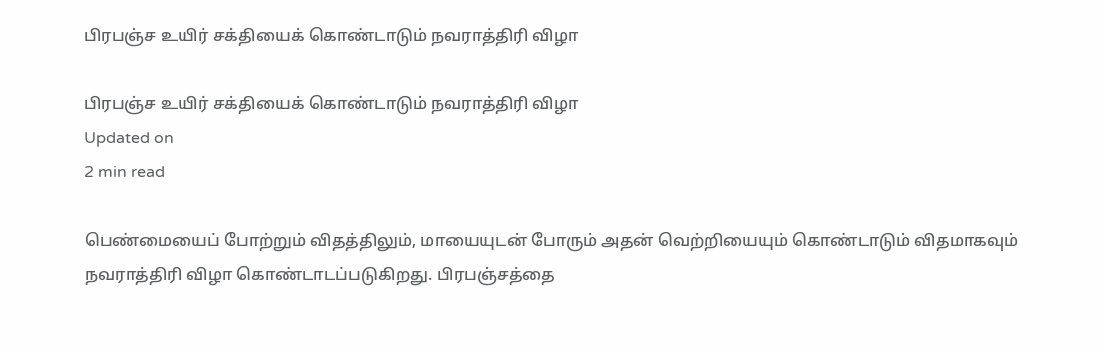பிரபஞ்ச உயிர் சக்தியைக் கொண்டாடும் நவராத்திரி விழா

பிரபஞ்ச உயிர் சக்தியைக் கொண்டாடும் நவராத்திரி விழா
Updated on
2 min read

பெண்மையைப் போற்றும் விதத்திலும், மாயையுடன் போரும் அதன் வெற்றியையும் கொண்டாடும் விதமாகவும் நவராத்திரி விழா கொண்டாடப்படுகிறது. பிரபஞ்சத்தை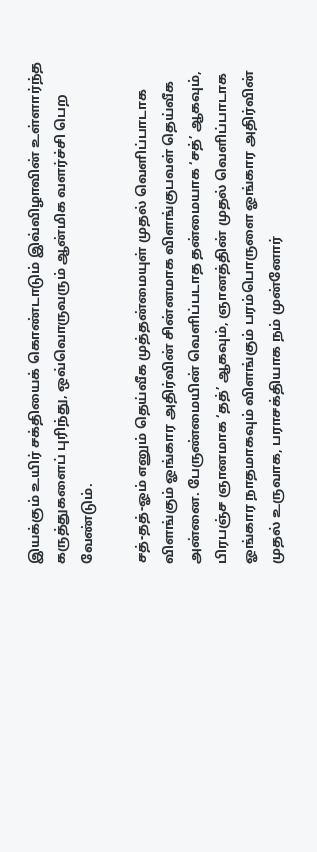இயக்கும் உயிர் சக்தியைக் கொண்டாடும் இவ்விழாவின் உள்ளார்ந்த கருத்துகளைப் புரிந்து, ஒவ்வொருவரும் ஆன்மிக வளர்ச்சி பெற வேண்டும்.

சத்-தத்-ஓம் எனும் தெய்வீக முத்தன்மையுள் முதல் வெளிப்பாடாக விளங்கும் ஓங்கார அதிர்வின் சின்னமாக விளங்குபவள் தெய்வீக அன்னை. பேருண்மையின் வெளிப்படாத தன்மையாக ‘சத்’ ஆகவும், பிரபஞ்ச ஞானமாக ‘தத்’ ஆகவும், ஞானத்தின் முதல் வெளிப்பாடாக ஓங்கார நாதமாகவும் விளங்கும் பரம்பொருளை ஓங்கார அதிர்வின் முதல் உருவாக, பராசக்தியாக நம் முன்னோர்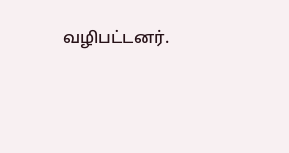வழிபட்டனர்.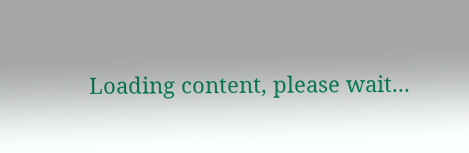Loading content, please wait...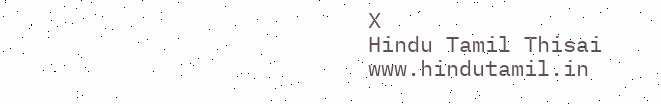X
Hindu Tamil Thisai
www.hindutamil.in